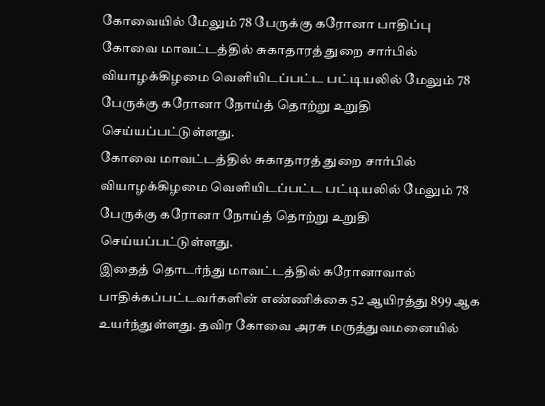கோவையில் மேலும் 78 பேருக்கு கரோனா பாதிப்பு
கோவை மாவட்டத்தில் சுகாதாரத் துறை சார்பில் வியாழக்கிழமை வெளியிடப்பட்ட பட்டியலில் மேலும் 78 பேருக்கு கரோனா நோய்த் தொற்று உறுதி செய்யப்பட்டுள்ளது.
கோவை மாவட்டத்தில் சுகாதாரத் துறை சார்பில் வியாழக்கிழமை வெளியிடப்பட்ட பட்டியலில் மேலும் 78 பேருக்கு கரோனா நோய்த் தொற்று உறுதி செய்யப்பட்டுள்ளது.
இதைத் தொடர்ந்து மாவட்டத்தில் கரோனாவால் பாதிக்கப்பட்டவர்களின் எண்ணிக்கை 52 ஆயிரத்து 899 ஆக உயர்ந்துள்ளது. தவிர கோவை அரசு மருத்துவமனையில்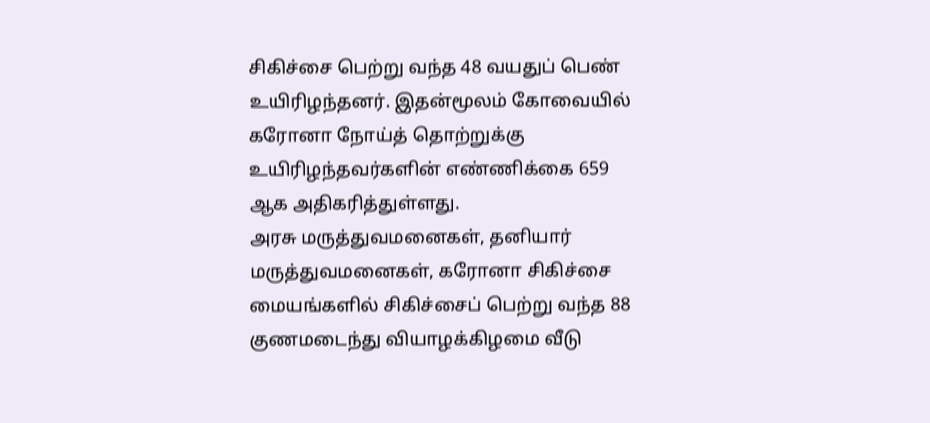சிகிச்சை பெற்று வந்த 48 வயதுப் பெண் உயிரிழந்தனர். இதன்மூலம் கோவையில் கரோனா நோய்த் தொற்றுக்கு உயிரிழந்தவர்களின் எண்ணிக்கை 659 ஆக அதிகரித்துள்ளது.
அரசு மருத்துவமனைகள், தனியார் மருத்துவமனைகள், கரோனா சிகிச்சை மையங்களில் சிகிச்சைப் பெற்று வந்த 88 குணமடைந்து வியாழக்கிழமை வீடு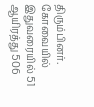திரும்பினர். கோவையில் இதுவரையில் 51 ஆயிரத்து 506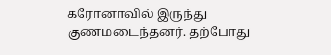கரோனாவில் இருந்து குணமடைந்தனர். தற்போது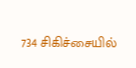734 சிகிச்சையில்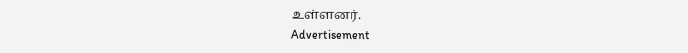உள்ளனர்.
Advertisement